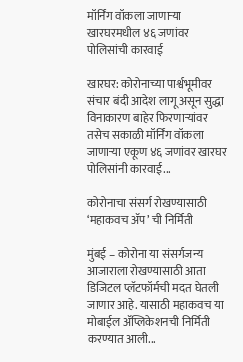मॉर्निंग वॉकला जाणाऱ्या खारघरमधील ४६ जणांवर पोलिसांची कारवाई

खारघर: कोरोनाच्या पार्श्वभूमीवर संचार बंदी आदेश लागू असून सुद्धा विनाकारण बाहेर फिरणाऱ्यांवर तसेच सकाळी मॉर्निंग वॉकला जाणाऱ्या एकूण ४६ जणांवर खारघर पोलिसांनी कारवाई...

कोरोनाचा संसर्ग रोखण्यासाठी ‘महाकवच ॲप’ ची निर्मिती

मुंबई – कोरोना या संसर्गजन्य आजाराला रोखण्यासाठी आता डिजिटल प्लॅटफॉर्मची मदत घेतली जाणार आहे. यासाठी महाकवच या मोबाईल ॲप्लिकेशनची निर्मिती करण्यात आली...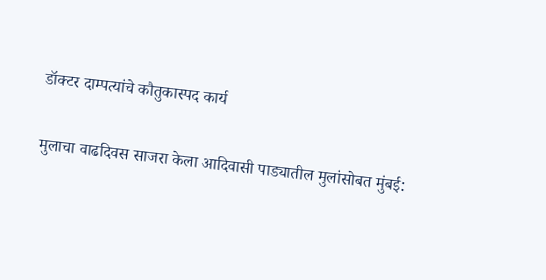डॉक्टर दाम्पत्यांचे कौतुकास्पद कार्य

मुलाचा वाढदिवस साजरा केला आदिवासी पाड्यातील मुलांसोबत मुंबई: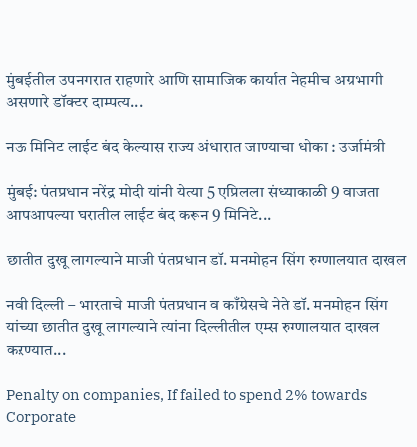मुंबईतील उपनगरात राहणारे आणि सामाजिक कार्यात नेहमीच अग्रभागी असणारे डॉक्टर दाम्पत्य...

नऊ मिनिट लाईट बंद केल्यास राज्य अंधारात जाण्याचा धोका : उर्जामंत्री

मुंबई: पंतप्रधान नरेंद्र मोदी यांनी येत्या 5 एप्रिलला संध्याकाळी 9 वाजता आपआपल्या घरातील लाईट बंद करून 9 मिनिटे...

छातीत दुखू लागल्याने माजी पंतप्रधान डॉ. मनमोहन सिंग रुग्णालयात दाखल

नवी दिल्ली – भारताचे माजी पंतप्रधान व काँग्रेसचे नेते डॉ. मनमोहन सिंग यांच्या छातीत दुखू लागल्याने त्यांना दिल्लीतील एम्स रुग्णालयात दाखल कऱण्यात...

Penalty on companies, If failed to spend 2% towards Corporate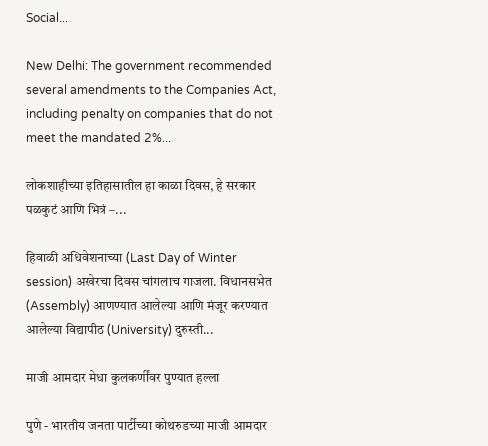Social...

New Delhi: The government recommended several amendments to the Companies Act, including penalty on companies that do not meet the mandated 2%...

लोकशाहीच्या इतिहासातील हा काळा दिवस, हे सरकार पळकुटं आणि भित्रं –...

हिवाळी अधिवेशनाच्या (Last Day of Winter session) अखेरचा दिवस चांगलाच गाजला. विधानसभेत (Assembly) आणण्यात आलेल्या आणि मंजूर करण्यात आलेल्या विद्यापीठ (University) दुरुस्ती...

माजी आमदार मेधा कुलकर्णींवर पुण्यात हल्ला

पुणे - भारतीय जनता पार्टीच्या कोथरुडच्या माजी आमदार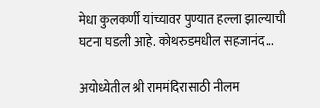मेधा कुलकर्णी यांच्यावर पुण्यात हल्ला झाल्याची घटना घडली आहे. कोथरुडमधील सहजानंद...

अयोध्येतील श्री राममंदिरासाठी नीलम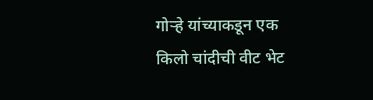गोऱ्हे यांच्याकडून एक किलो चांदीची वीट भेट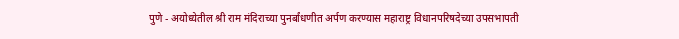पुणे - अयोध्येतील श्री राम मंदिराच्या पुनर्बांधणीत अर्पण करण्यास महाराष्ट्र विधानपरिषदेच्या उपसभापती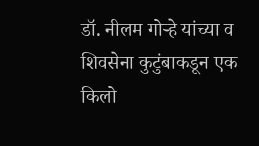डॉ. नीलम गोऱ्हे यांच्या व शिवसेना कुटुंबाकडून एक किलो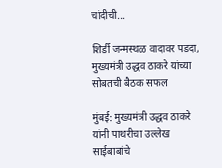चांदीची...

शिर्डी जन्मस्थळ वादावर पडदा, मुख्यमंत्री उद्धव ठाकरे यांच्या सोबतची बैठक सफल

मुंबई: मुख्यमंत्री उद्धव ठाकरे यांनी पाथरीचा उल्लेख साईबाबांचे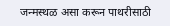जन्मस्थळ असा करून पाथरीसाठी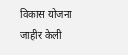विकास योजना जाहीर केली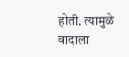होती. त्यामुळे वादाला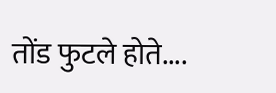तोंड फुटले होते....